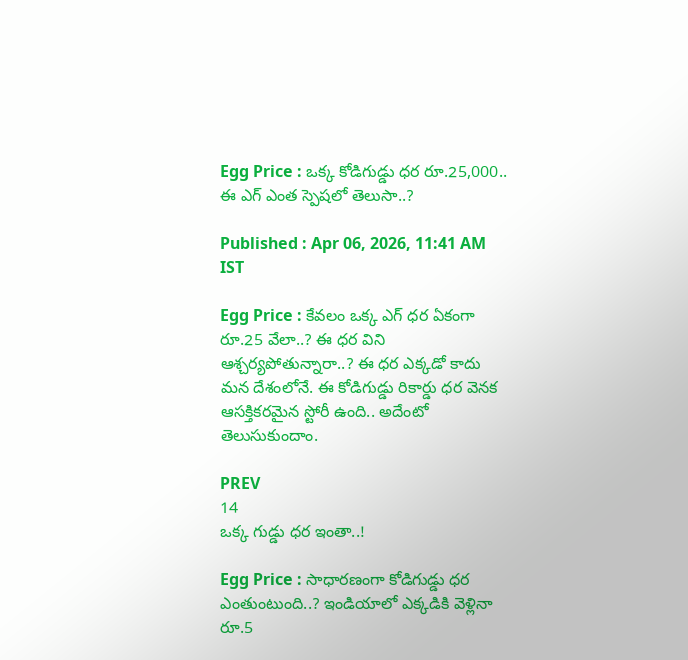Egg Price : ఒక్క కోడిగుడ్డు ధర రూ.25,000.. ఈ ఎగ్ ఎంత స్పెషలో తెలుసా..?

Published : Apr 06, 2026, 11:41 AM IST

Egg Price : కేవలం ఒక్క ఎగ్ ధర ఏకంగా రూ.25 వేలా..? ఈ ధర విని ఆశ్చర్యపోతున్నారా..? ఈ ధర ఎక్కడో కాదు మన దేశంలోనే. ఈ కోడిగుడ్డు రికార్డు ధర వెనక ఆసక్తికరమైన స్టోరీ ఉంది.. అదేంటో తెలుసుకుందాం.

PREV
14
ఒక్క గుడ్డు ధర ఇంతా..!

Egg Price : సాధారణంగా కోడిగుడ్డు ధర ఎంతుంటుంది..? ఇండియాలో ఎక్కడికి వెళ్లినా రూ.5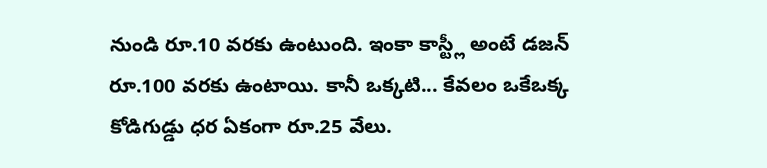నుండి రూ.10 వరకు ఉంటుంది. ఇంకా కాస్ట్లీ అంటే డజన్ రూ.100 వరకు ఉంటాయి. కానీ ఒక్కటి... కేవలం ఒకేఒక్క కోడిగుడ్డు ధర ఏకంగా రూ.25 వేలు.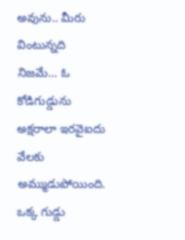అవును.. మీరు వింటున్నది నిజమే... ఓ కోడిగుడ్డును అక్షరాలా ఇరవైఐదు వేలకు అమ్ముడుపోయింది. ఒక్క గుడ్డు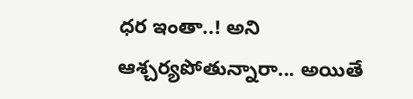ధర ఇంతా..! అని ఆశ్చర్యపోతున్నారా... అయితే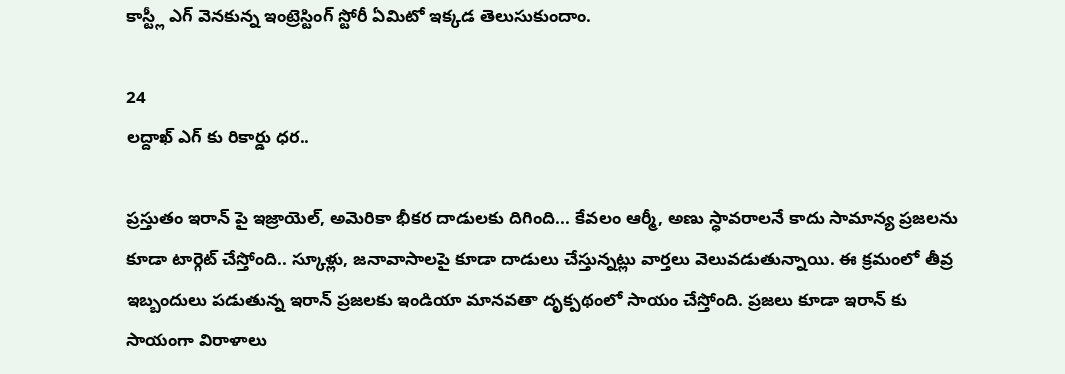కాస్ట్లీ ఎగ్ వెనకున్న ఇంట్రెస్టింగ్ స్టోరీ ఏమిటో ఇక్కడ తెలుసుకుందాం.

24
లద్దాఖ్ ఎగ్ కు రికార్డు ధర..

ప్రస్తుతం ఇరాన్ పై ఇజ్రాయెల్, అమెరికా భీకర దాడులకు దిగింది... కేవలం ఆర్మీ, అణు స్ధావరాలనే కాదు సామాన్య ప్రజలను కూడా టార్గెట్ చేస్తోంది.. స్కూళ్లు, జనావాసాలపై కూడా దాడులు చేస్తున్నట్లు వార్తలు వెలువడుతున్నాయి. ఈ క్రమంలో తీవ్ర ఇబ్బందులు పడుతున్న ఇరాన్ ప్రజలకు ఇండియా మానవతా దృక్పథంలో సాయం చేస్తోంది. ప్రజలు కూడా ఇరాన్ కు సాయంగా విరాళాలు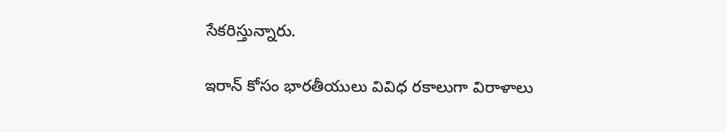సేకరిస్తున్నారు.

ఇరాన్ కోసం భారతీయులు వివిధ రకాలుగా విరాళాలు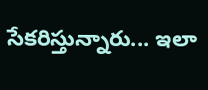సేకరిస్తున్నారు... ఇలా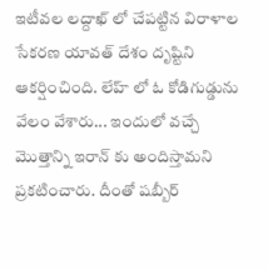ఇటీవల లద్దాఖ్ లో చేపట్టిన విరాళాల సేకరణ యావత్ దేశం దృష్టిని ఆకర్షించింది. లేహ్ లో ఓ కోడిగుడ్డును వేలం వేశారు... ఇందులో వచ్చే మొత్తాన్ని ఇరాన్ కు అందిస్తామని ప్రకటించారు. దీంతో షబ్బీర్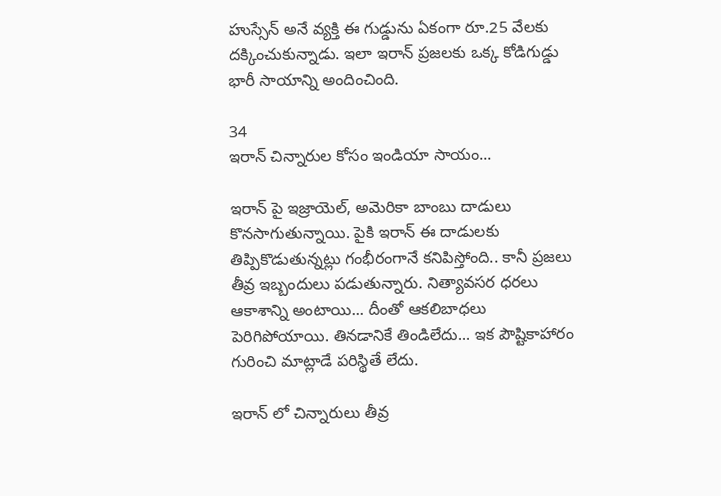హుస్సేన్ అనే వ్యక్తి ఈ గుడ్డును ఏకంగా రూ.25 వేలకు దక్కించుకున్నాడు. ఇలా ఇరాన్ ప్రజలకు ఒక్క కోడిగుడ్డు భారీ సాయాన్ని అందించింది.

34
ఇరాన్ చిన్నారుల కోసం ఇండియా సాయం...

ఇరాన్ పై ఇజ్రాయెల్, అమెరికా బాంబు దాడులు కొనసాగుతున్నాయి. పైకి ఇరాన్ ఈ దాడులకు తిప్పికొడుతున్నట్లు గంభీరంగానే కనిపిస్తోంది.. కానీ ప్రజలు తీవ్ర ఇబ్బందులు పడుతున్నారు. నిత్యావసర ధరలు ఆకాశాన్ని అంటాయి... దీంతో ఆకలిబాధలు పెరిగిపోయాయి. తినడానికే తిండిలేదు... ఇక పౌష్టికాహారం గురించి మాట్లాడే పరిస్థితే లేదు.

ఇరాన్ లో చిన్నారులు తీవ్ర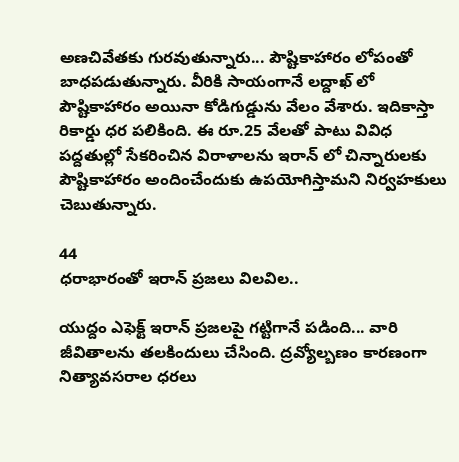అణచివేతకు గురవుతున్నారు... పౌష్టికాహారం లోపంతో బాధపడుతున్నారు. వీరికి సాయంగానే లద్దాఖ్ లో పౌష్టికాహారం అయినా కోడిగుడ్డును వేలం వేశారు. ఇదికాస్తా రికార్డు ధర పలికింది. ఈ రూ.25 వేలతో పాటు వివిధ పద్దతుల్లో సేకరించిన విరాళాలను ఇరాన్ లో చిన్నారులకు పౌష్టికాహారం అందించేందుకు ఉపయోగిస్తామని నిర్వహకులు చెబుతున్నారు.

44
ధరాభారంతో ఇరాన్ ప్రజలు విలవిల..

యుద్దం ఎఫెక్ట్ ఇరాన్ ప్రజలపై గట్టిగానే పడింది... వారి జీవితాలను తలకిందులు చేసింది. ద్రవ్యోల్బణం కారణంగా నిత్యావసరాల ధరలు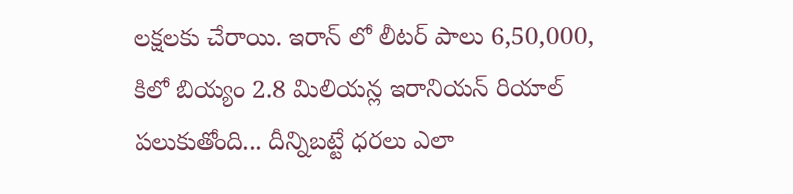లక్షలకు చేరాయి. ఇరాన్ లో లీటర్ పాలు 6,50,000, కిలో బియ్యం 2.8 మిలియన్ల ఇరానియన్ రియాల్ పలుకుతోంది... దీన్నిబట్టే ధరలు ఎలా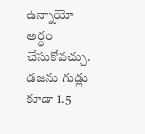ఉన్నాయో అర్ధం చేసుకోవచ్చు. డజను గుడ్లు కూడా 1.5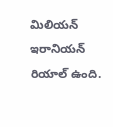మిలియన్ ఇరానియన్ రియాల్ ఉంది.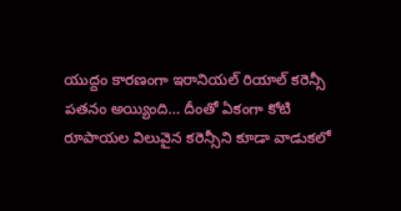యుద్దం కారణంగా ఇరానియల్ రియాల్ కరెన్సీ పతనం అయ్యింది... దీంతో ఏకంగా కోటి రూపాయల విలువైన కరెన్సీని కూడా వాడుకలో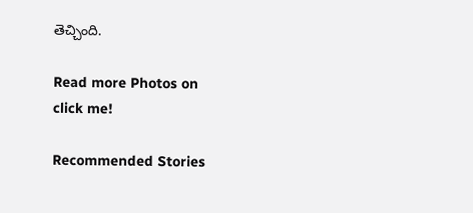తెచ్చింది.

Read more Photos on
click me!

Recommended Stories